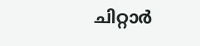ചിറ്റാർ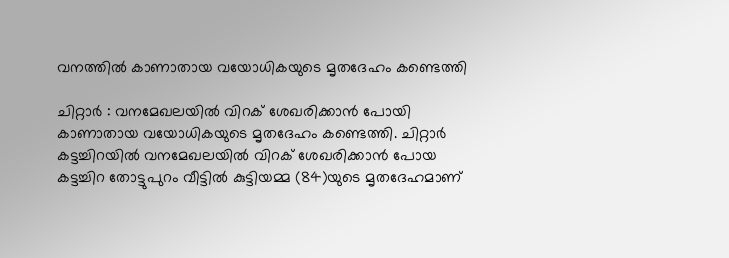വനത്തിൽ കാണാതായ വയോധികയുടെ മൃതദേഹം കണ്ടെത്തി

ചിറ്റാർ : വനമേഖലയിൽ വിറക് ശേഖരിക്കാൻ പോയി കാണാതായ വയോധികയുടെ മൃതദേഹം കണ്ടെത്തി. ചിറ്റാർ കട്ടച്ചിറയിൽ വനമേഖലയിൽ വിറക് ശേഖരിക്കാൻ പോയ കട്ടച്ചിറ തോട്ടുപുറം വീട്ടിൽ കുട്ടിയമ്മ (84)യുടെ മൃതദേഹമാണ്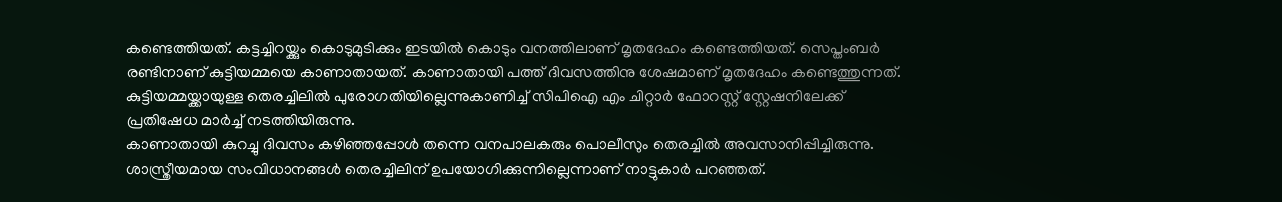കണ്ടെത്തിയത്. കട്ടച്ചിറയ്ക്കും കൊടുമുടിക്കും ഇടയിൽ കൊടും വനത്തിലാണ് മൃതദേഹം കണ്ടെത്തിയത്. സെപ്തംബർ രണ്ടിനാണ് കുട്ടിയമ്മയെ കാണാതായത്. കാണാതായി പത്ത് ദിവസത്തിനു ശേഷമാണ് മൃതദേഹം കണ്ടെത്തുന്നത്. കുട്ടിയമ്മയ്ക്കായുള്ള തെരച്ചിലിൽ പുരോഗതിയില്ലെന്നുകാണിച്ച് സിപിഐ എം ചിറ്റാർ ഫോറസ്റ്റ് സ്റ്റേഷനിലേക്ക് പ്രതിഷേധ മാർച്ച് നടത്തിയിരുന്നു.
കാണാതായി കുറച്ചു ദിവസം കഴിഞ്ഞപ്പോൾ തന്നെ വനപാലകരും പൊലീസും തെരച്ചിൽ അവസാനിപ്പിച്ചിരുന്നു. ശാസ്ത്രീയമായ സംവിധാനങ്ങൾ തെരച്ചിലിന് ഉപയോഗിക്കുന്നില്ലെന്നാണ് നാട്ടുകാർ പറഞ്ഞത്.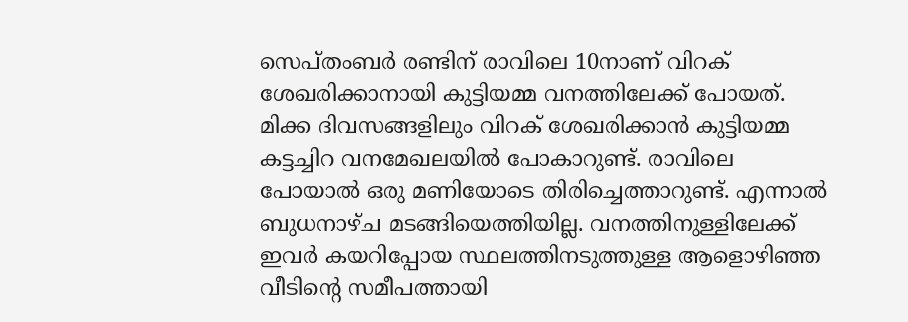സെപ്തംബർ രണ്ടിന് രാവിലെ 10നാണ് വിറക് ശേഖരിക്കാനായി കുട്ടിയമ്മ വനത്തിലേക്ക് പോയത്. മിക്ക ദിവസങ്ങളിലും വിറക് ശേഖരിക്കാൻ കുട്ടിയമ്മ കട്ടച്ചിറ വനമേഖലയിൽ പോകാറുണ്ട്. രാവിലെ പോയാൽ ഒരു മണിയോടെ തിരിച്ചെത്താറുണ്ട്. എന്നാൽ ബുധനാഴ്ച മടങ്ങിയെത്തിയില്ല. വനത്തിനുള്ളിലേക്ക് ഇവർ കയറിപ്പോയ സ്ഥലത്തിനടുത്തുള്ള ആളൊഴിഞ്ഞ വീടിന്റെ സമീപത്തായി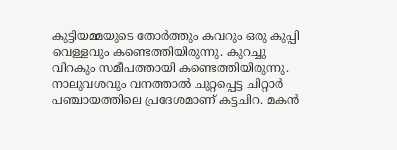കുട്ടിയമ്മയുടെ തോർത്തും കവറും ഒരു കുപ്പി വെള്ളവും കണ്ടെത്തിയിരുന്നു. കുറച്ചു വിറകും സമീപത്തായി കണ്ടെത്തിയിരുന്നു. നാലുവശവും വനത്താൽ ചുറ്റപ്പെട്ട ചിറ്റാർ പഞ്ചായത്തിലെ പ്രദേശമാണ് കട്ടചിറ. മകൻ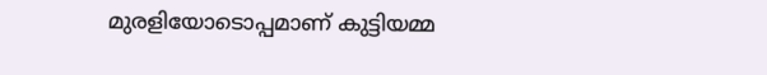മുരളിയോടൊപ്പമാണ് കുട്ടിയമ്മ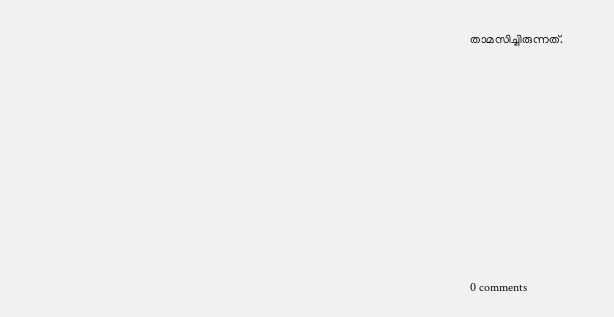താമസിച്ചിരുന്നത്.









0 comments